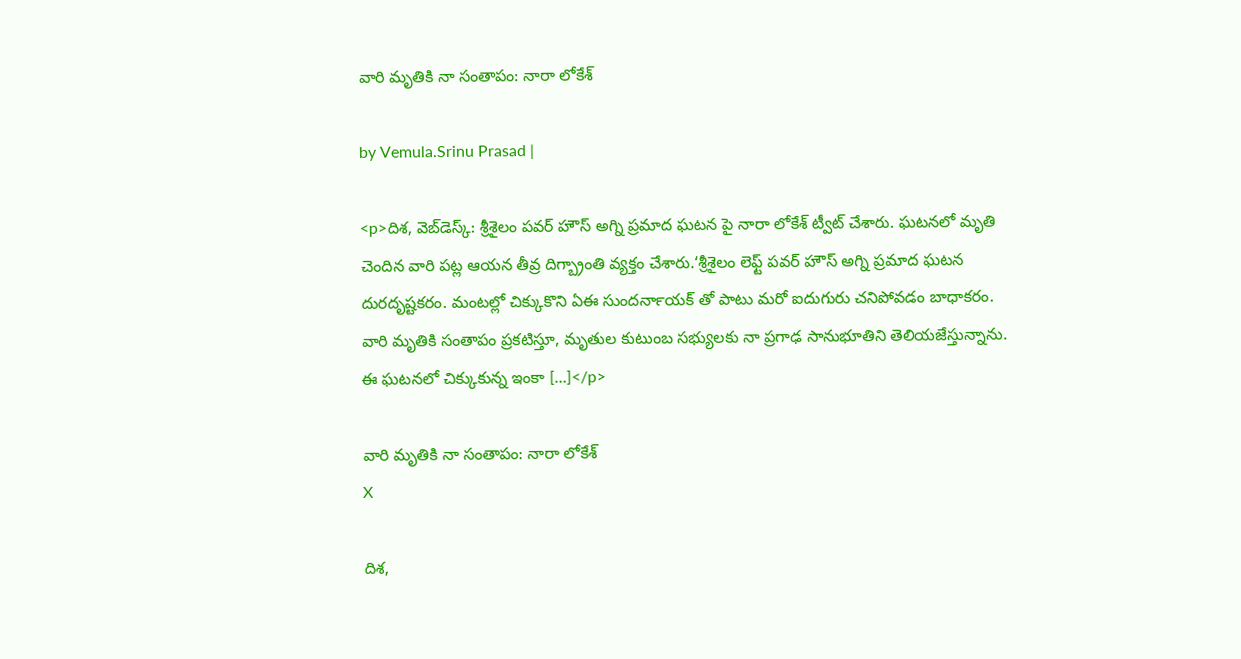వారి మృతికి నా సంతాపం: నారా లోకేశ్

by Vemula.Srinu Prasad |

<p>దిశ, వెబ్‌డెస్క్: శ్రీశైలం పవర్ హౌస్ అగ్ని ప్రమాద ఘటన పై నారా లోకేశ్ ట్వీట్ చేశారు. ఘటనలో మృతి చెందిన వారి పట్ల ఆయన తీవ్ర దిగ్బ్రాంతి వ్యక్తం చేశారు.‘శ్రీశైలం లెఫ్ట్ పవర్ హౌస్ అగ్ని ప్రమాద ఘటన దురదృష్టకరం. మంటల్లో చిక్కుకొని ఏఈ సుందర్‍నాయక్‍ తో పాటు మరో ఐదుగురు చనిపోవడం బాధాకరం. వారి మృతికి సంతాపం ప్రకటిస్తూ, మృతుల కుటుంబ సభ్యులకు నా ప్రగాఢ సానుభూతిని తెలియజేస్తున్నాను. ఈ ఘటనలో చిక్కుకున్న ఇంకా […]</p>

వారి మృతికి నా సంతాపం: నారా లోకేశ్
X

దిశ,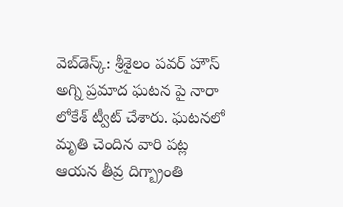వెబ్‌డెస్క్: శ్రీశైలం పవర్ హౌస్ అగ్ని ప్రమాద ఘటన పై నారా లోకేశ్ ట్వీట్ చేశారు. ఘటనలో మృతి చెందిన వారి పట్ల ఆయన తీవ్ర దిగ్బ్రాంతి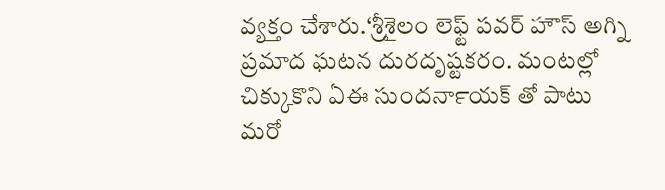వ్యక్తం చేశారు.‘శ్రీశైలం లెఫ్ట్ పవర్ హౌస్ అగ్ని ప్రమాద ఘటన దురదృష్టకరం. మంటల్లో చిక్కుకొని ఏఈ సుందర్‍నాయక్‍ తో పాటు మరో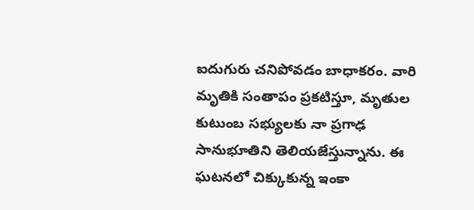ఐదుగురు చనిపోవడం బాధాకరం. వారి మృతికి సంతాపం ప్రకటిస్తూ, మృతుల కుటుంబ సభ్యులకు నా ప్రగాఢ సానుభూతిని తెలియజేస్తున్నాను. ఈ ఘటనలో చిక్కుకున్న ఇంకా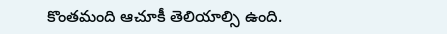కొంతమంది ఆచూకీ తెలియాల్సి ఉంది.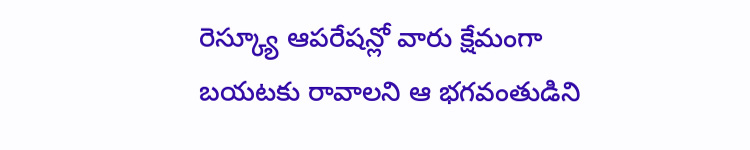రెస్క్యూ ఆపరేషన్లో వారు క్షేమంగా బయటకు రావాలని ఆ భగవంతుడిని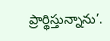ప్రార్థిస్తున్నాను’.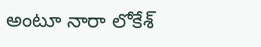అంటూ నారా లోకేశ్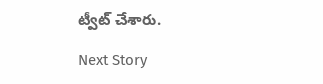ట్వీట్ చేశారు.

Next Story